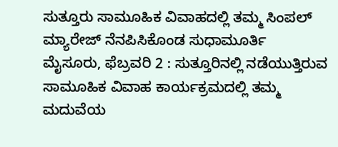ಸುತ್ತೂರು ಸಾಮೂಹಿಕ ವಿವಾಹದಲ್ಲಿ ತಮ್ಮ ಸಿಂಪಲ್ ಮ್ಯಾರೇಜ್ ನೆನಪಿಸಿಕೊಂಡ ಸುಧಾಮೂರ್ತಿ
ಮೈಸೂರು, ಫೆಬ್ರವರಿ 2 : ಸುತ್ತೂರಿನಲ್ಲಿ ನಡೆಯುತ್ತಿರುವ ಸಾಮೂಹಿಕ ವಿವಾಹ ಕಾರ್ಯಕ್ರಮದಲ್ಲಿ ತಮ್ಮ ಮದುವೆಯ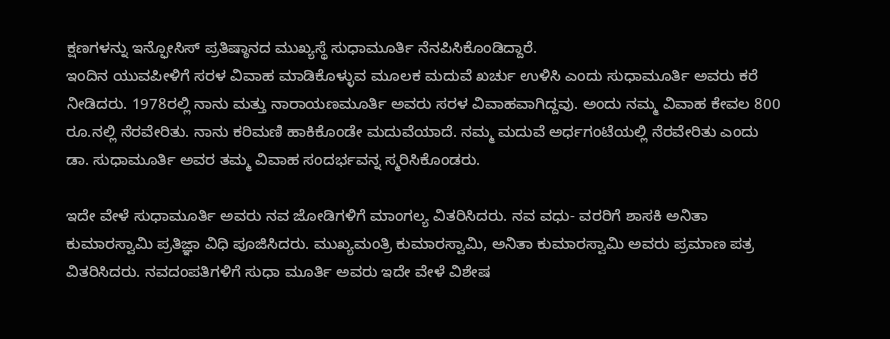ಕ್ಷಣಗಳನ್ನು ಇನ್ಫೋಸಿಸ್ ಪ್ರತಿಷ್ಠಾನದ ಮುಖ್ಯಸ್ಥೆ ಸುಧಾಮೂರ್ತಿ ನೆನಪಿಸಿಕೊಂಡಿದ್ದಾರೆ.
ಇಂದಿನ ಯುವಪೀಳಿಗೆ ಸರಳ ವಿವಾಹ ಮಾಡಿಕೊಳ್ಳುವ ಮೂಲಕ ಮದುವೆ ಖರ್ಚು ಉಳಿಸಿ ಎಂದು ಸುಧಾಮೂರ್ತಿ ಅವರು ಕರೆ ನೀಡಿದರು. 1978ರಲ್ಲಿ ನಾನು ಮತ್ತು ನಾರಾಯಣಮೂರ್ತಿ ಅವರು ಸರಳ ವಿವಾಹವಾಗಿದ್ದವು. ಅಂದು ನಮ್ಮ ವಿವಾಹ ಕೇವಲ 800 ರೂ.ನಲ್ಲಿ ನೆರವೇರಿತು. ನಾನು ಕರಿಮಣಿ ಹಾಕಿಕೊಂಡೇ ಮದುವೆಯಾದೆ. ನಮ್ಮ ಮದುವೆ ಅರ್ಧಗಂಟೆಯಲ್ಲಿ ನೆರವೇರಿತು ಎಂದು ಡಾ. ಸುಧಾಮೂರ್ತಿ ಅವರ ತಮ್ಮ ವಿವಾಹ ಸಂದರ್ಭವನ್ನ ಸ್ಮರಿಸಿಕೊಂಡರು.

ಇದೇ ವೇಳೆ ಸುಧಾಮೂರ್ತಿ ಅವರು ನವ ಜೋಡಿಗಳಿಗೆ ಮಾಂಗಲ್ಯ ವಿತರಿಸಿದರು. ನವ ವಧು- ವರರಿಗೆ ಶಾಸಕಿ ಅನಿತಾ ಕುಮಾರಸ್ವಾಮಿ ಪ್ರತಿಜ್ಞಾ ವಿಧಿ ಪೂಜಿಸಿದರು. ಮುಖ್ಯಮಂತ್ರಿ ಕುಮಾರಸ್ವಾಮಿ, ಅನಿತಾ ಕುಮಾರಸ್ವಾಮಿ ಅವರು ಪ್ರಮಾಣ ಪತ್ರ ವಿತರಿಸಿದರು. ನವದಂಪತಿಗಳಿಗೆ ಸುಧಾ ಮೂರ್ತಿ ಅವರು ಇದೇ ವೇಳೆ ವಿಶೇಷ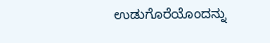ಉಡುಗೊರೆಯೊಂದನ್ನು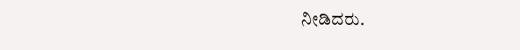ನೀಡಿದರು.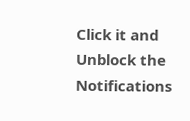Click it and Unblock the Notifications